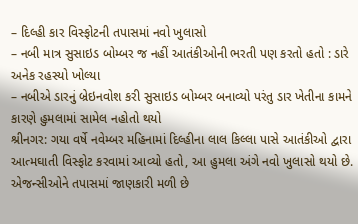– દિલ્હી કાર વિસ્ફોટની તપાસમાં નવો ખુલાસો
– નબી માત્ર સુસાઇડ બોમ્બર જ નહીં આતંકીઓની ભરતી પણ કરતો હતો : ડારે અનેક રહસ્યો ખોલ્યા
– નબીએ ડારનું બ્રેઇનવોશ કરી સુસાઇડ બોમ્બર બનાવ્યો પરંતુ ડાર ખેતીના કામને કારણે હુમલામાં સામેલ નહોતો થયો
શ્રીનગર: ગયા વર્ષે નવેમ્બર મહિનામાં દિલ્હીના લાલ કિલ્લા પાસે આતંકીઓ દ્વારા આત્મઘાતી વિસ્ફોટ કરવામાં આવ્યો હતો, આ હુમલા અંગે નવો ખુલાસો થયો છે. એજન્સીઓને તપાસમાં જાણકારી મળી છે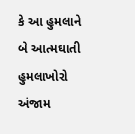કે આ હુમલાને બે આત્મઘાતી હુમલાખોરો અંજામ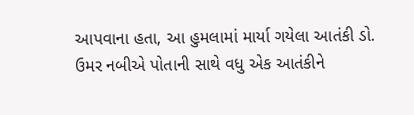આપવાના હતા, આ હુમલામાં માર્યા ગયેલા આતંકી ડો. ઉમર નબીએ પોતાની સાથે વધુ એક આતંકીને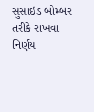સુસાઇડ બોમ્બર તરીકે રાખવા નિર્ણય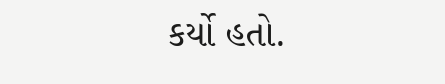કર્યો હતો.